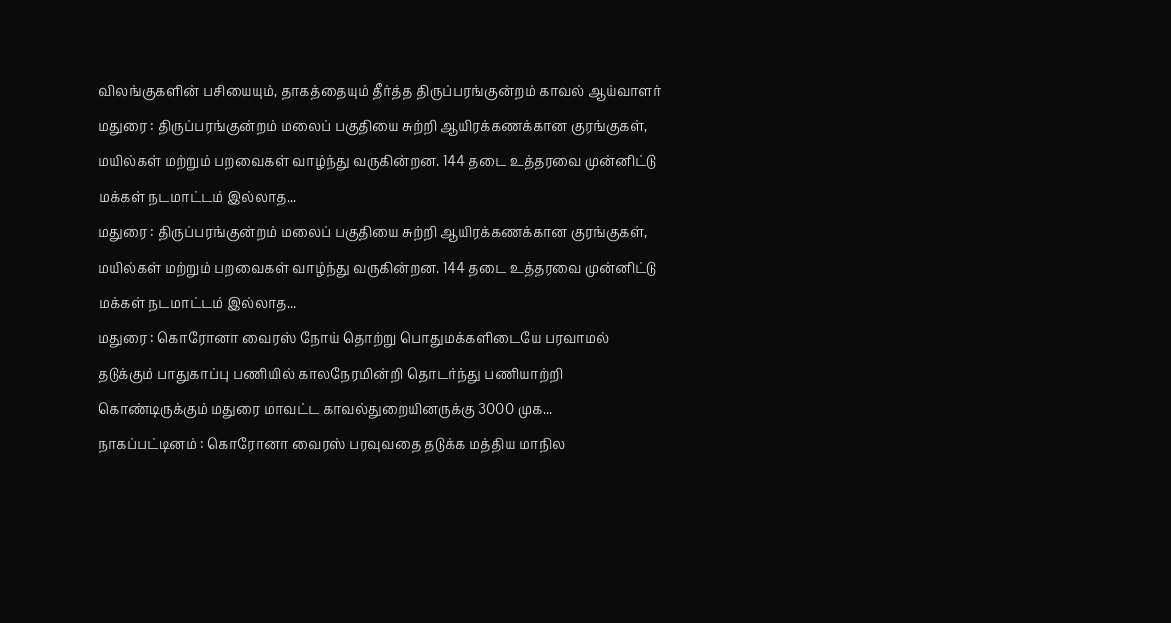விலங்குகளின் பசியையும், தாகத்தையும் தீர்த்த திருப்பரங்குன்றம் காவல் ஆய்வாளர்
மதுரை : திருப்பரங்குன்றம் மலைப் பகுதியை சுற்றி ஆயிரக்கணக்கான குரங்குகள், மயில்கள் மற்றும் பறவைகள் வாழ்ந்து வருகின்றன. 144 தடை உத்தரவை முன்னிட்டு மக்கள் நடமாட்டம் இல்லாத...
மதுரை : திருப்பரங்குன்றம் மலைப் பகுதியை சுற்றி ஆயிரக்கணக்கான குரங்குகள், மயில்கள் மற்றும் பறவைகள் வாழ்ந்து வருகின்றன. 144 தடை உத்தரவை முன்னிட்டு மக்கள் நடமாட்டம் இல்லாத...
மதுரை : கொரோனா வைரஸ் நோய் தொற்று பொதுமக்களிடையே பரவாமல் தடுக்கும் பாதுகாப்பு பணியில் காலநேரமின்றி தொடர்ந்து பணியாற்றி கொண்டிருக்கும் மதுரை மாவட்ட காவல்துறையினருக்கு 3000 முக...
நாகப்பட்டினம் : கொரோனா வைரஸ் பரவுவதை தடுக்க மத்திய மாநில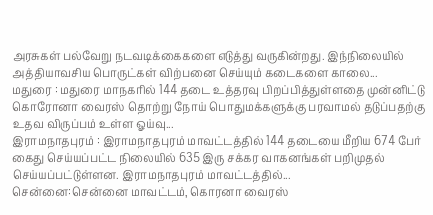அரசுகள் பல்வேறு நடவடிக்கைகளை எடுத்து வருகின்றது. இந்நிலையில் அத்தியாவசிய பொருட்கள் விற்பனை செய்யும் கடைகளை காலை...
மதுரை : மதுரை மாநகரில் 144 தடை உத்தரவு பிறப்பித்துள்ளதை முன்னிட்டு கொரோனா வைரஸ் தொற்று நோய் பொதுமக்களுக்கு பரவாமல் தடுப்பதற்கு உதவ விருப்பம் உள்ள ஓய்வு...
இராமநாதபுரம் : இராமநாதபுரம் மாவட்டத்தில் 144 தடையை மீறிய 674 பேர் கைது செய்யப்பட்ட நிலையில் 635 இரு சக்கர வாகனங்கள் பறிமுதல் செய்யப்பட்டுள்ளன. இராமநாதபுரம் மாவட்டத்தில்...
சென்னை:சென்னை மாவட்டம், கொரனா வைரஸ்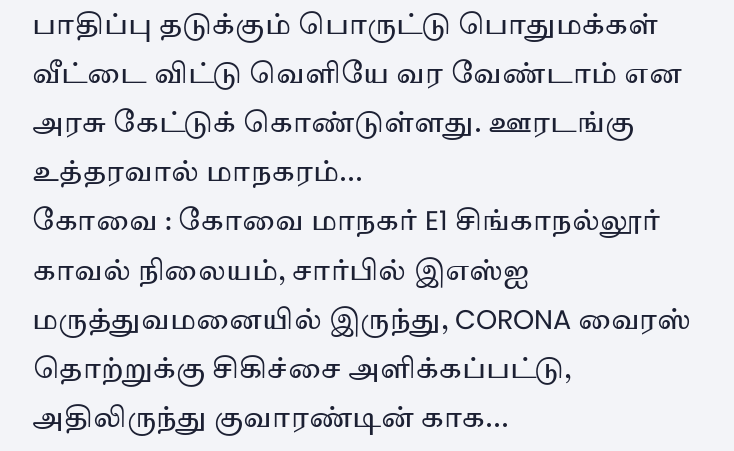பாதிப்பு தடுக்கும் பொருட்டு பொதுமக்கள் வீட்டை விட்டு வெளியே வர வேண்டாம் என அரசு கேட்டுக் கொண்டுள்ளது. ஊரடங்கு உத்தரவால் மாநகரம்...
கோவை : கோவை மாநகர் E1 சிங்காநல்லூர் காவல் நிலையம், சார்பில் இஎஸ்ஐ மருத்துவமனையில் இருந்து, CORONA வைரஸ் தொற்றுக்கு சிகிச்சை அளிக்கப்பட்டு, அதிலிருந்து குவாரண்டின் காக...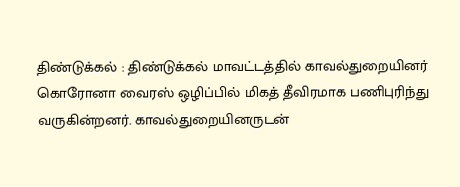திண்டுக்கல் : திண்டுக்கல் மாவட்டத்தில் காவல்துறையினர் கொரோனா வைரஸ் ஒழிப்பில் மிகத் தீவிரமாக பணிபுரிந்து வருகின்றனர். காவல்துறையினருடன்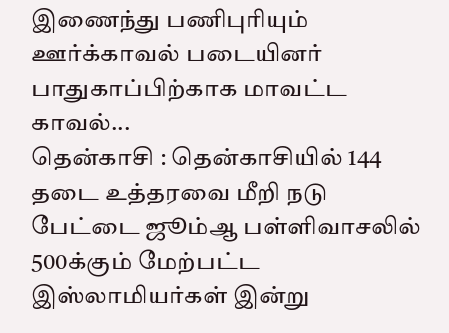இணைந்து பணிபுரியும் ஊர்க்காவல் படையினர் பாதுகாப்பிற்காக மாவட்ட காவல்...
தென்காசி : தென்காசியில் 144 தடை உத்தரவை மீறி நடு பேட்டை ஜூம்ஆ பள்ளிவாசலில் 500க்கும் மேற்பட்ட இஸ்லாமியர்கள் இன்று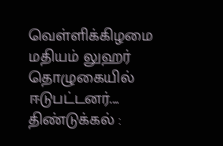வெள்ளிக்கிழமை மதியம் லுஹர் தொழுகையில் ஈடுபட்டனர்....
திண்டுக்கல் :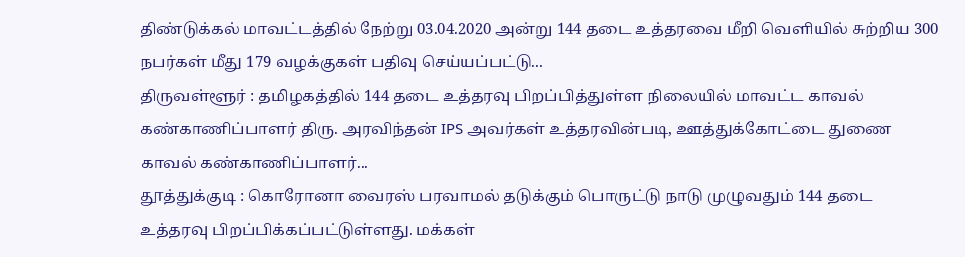திண்டுக்கல் மாவட்டத்தில் நேற்று 03.04.2020 அன்று 144 தடை உத்தரவை மீறி வெளியில் சுற்றிய 300 நபர்கள் மீது 179 வழக்குகள் பதிவு செய்யப்பட்டு...
திருவள்ளூர் : தமிழகத்தில் 144 தடை உத்தரவு பிறப்பித்துள்ள நிலையில் மாவட்ட காவல் கண்காணிப்பாளர் திரு. அரவிந்தன் IPS அவர்கள் உத்தரவின்படி, ஊத்துக்கோட்டை துணை காவல் கண்காணிப்பாளர்...
தூத்துக்குடி : கொரோனா வைரஸ் பரவாமல் தடுக்கும் பொருட்டு நாடு முழுவதும் 144 தடை உத்தரவு பிறப்பிக்கப்பட்டுள்ளது. மக்கள்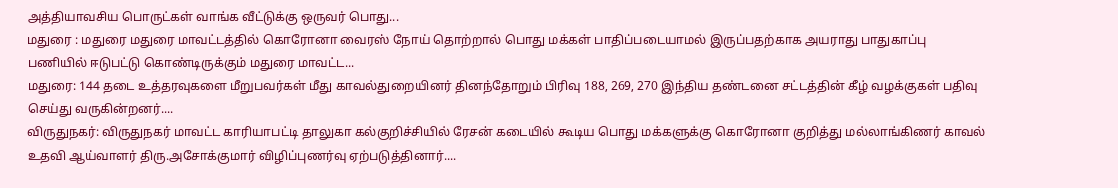அத்தியாவசிய பொருட்கள் வாங்க வீட்டுக்கு ஒருவர் பொது...
மதுரை : மதுரை மதுரை மாவட்டத்தில் கொரோனா வைரஸ் நோய் தொற்றால் பொது மக்கள் பாதிப்படையாமல் இருப்பதற்காக அயராது பாதுகாப்பு பணியில் ஈடுபட்டு கொண்டிருக்கும் மதுரை மாவட்ட...
மதுரை: 144 தடை உத்தரவுகளை மீறுபவர்கள் மீது காவல்துறையினர் தினந்தோறும் பிரிவு 188, 269, 270 இந்திய தண்டனை சட்டத்தின் கீழ் வழக்குகள் பதிவு செய்து வருகின்றனர்....
விருதுநகர்: விருதுநகர் மாவட்ட காரியாபட்டி தாலுகா கல்குறிச்சியில் ரேசன் கடையில் கூடிய பொது மக்களுக்கு கொரோனா குறித்து மல்லாங்கிணர் காவல் உதவி ஆய்வாளர் திரு.அசோக்குமார் விழிப்புணர்வு ஏற்படுத்தினார்....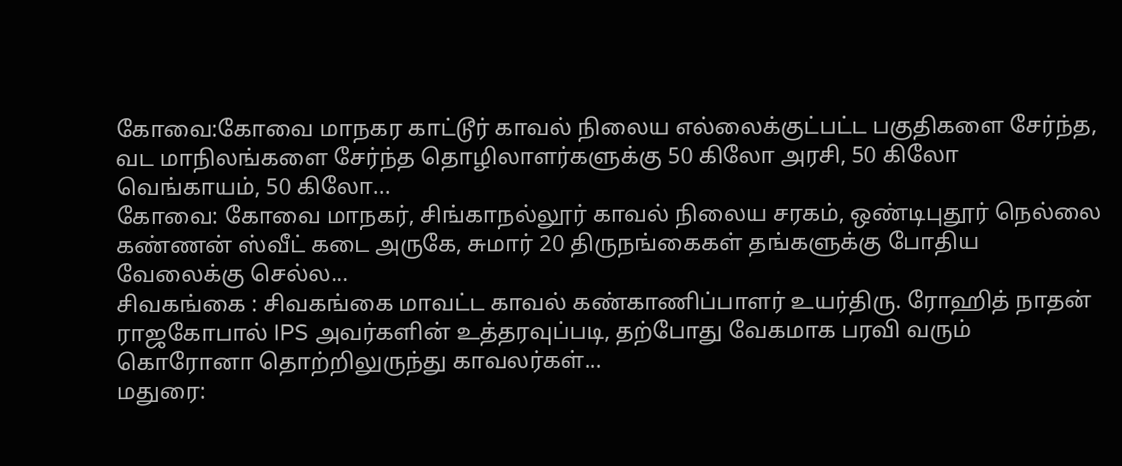கோவை:கோவை மாநகர காட்டூர் காவல் நிலைய எல்லைக்குட்பட்ட பகுதிகளை சேர்ந்த, வட மாநிலங்களை சேர்ந்த தொழிலாளர்களுக்கு 50 கிலோ அரசி, 50 கிலோ வெங்காயம், 50 கிலோ...
கோவை: கோவை மாநகர், சிங்காநல்லூர் காவல் நிலைய சரகம், ஒண்டிபுதூர் நெல்லை கண்ணன் ஸ்வீட் கடை அருகே, சுமார் 20 திருநங்கைகள் தங்களுக்கு போதிய வேலைக்கு செல்ல...
சிவகங்கை : சிவகங்கை மாவட்ட காவல் கண்காணிப்பாளர் உயர்திரு. ரோஹித் நாதன் ராஜகோபால் IPS அவர்களின் உத்தரவுப்படி, தற்போது வேகமாக பரவி வரும் கொரோனா தொற்றிலுருந்து காவலர்கள்...
மதுரை: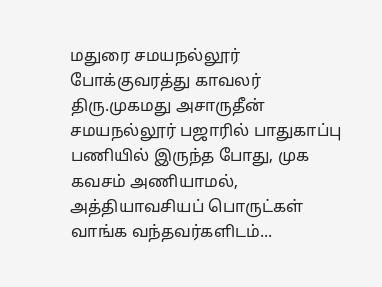மதுரை சமயநல்லூர் போக்குவரத்து காவலர் திரு.முகமது அசாருதீன் சமயநல்லூர் பஜாரில் பாதுகாப்பு பணியில் இருந்த போது, முக கவசம் அணியாமல், அத்தியாவசியப் பொருட்கள் வாங்க வந்தவர்களிடம்...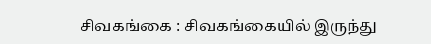சிவகங்கை : சிவகங்கையில் இருந்து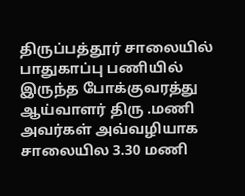திருப்பத்தூர் சாலையில் பாதுகாப்பு பணியில் இருந்த போக்குவரத்து ஆய்வாளர் திரு .மணி அவர்கள் அவ்வழியாக சாலையில 3.30 மணி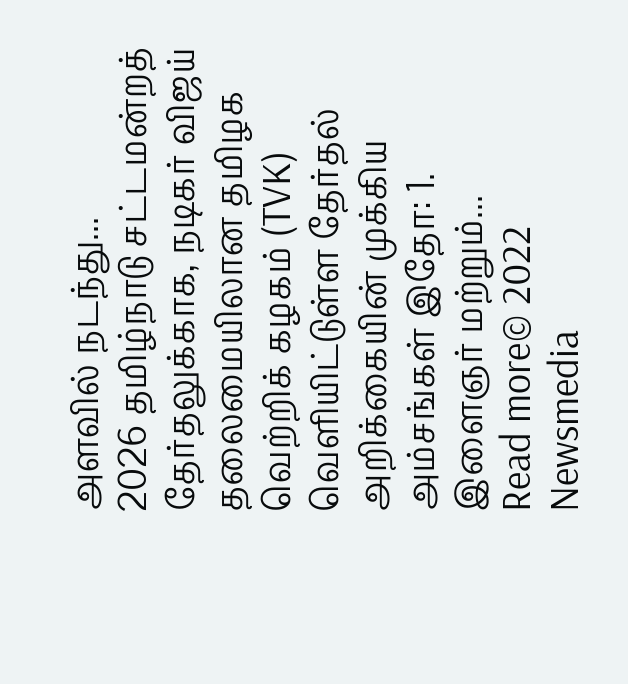அளவில் நடந்து...
2026 தமிழ்நாடு சட்டமன்றத் தேர்தலுக்காக, நடிகர் விஜய் தலைமையிலான தமிழக வெற்றிக் கழகம் (TVK) வெளியிட்டுள்ள தேர்தல் அறிக்கையின் முக்கிய அம்சங்கள் இதோ: 1. இளைஞர் மற்றும்...
Read more© 2022 Newsmedia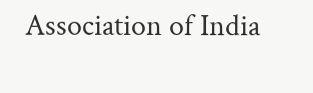Association of India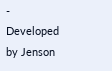- Developed by Jenson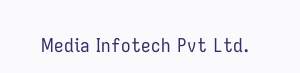Media Infotech Pvt Ltd.